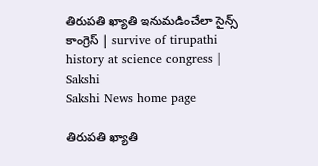తిరుపతి ఖ్యాతి ఇనుమడించేలా సైన్స్‌ కాంగ్రెస్‌ | survive of tirupathi history at science congress | Sakshi
Sakshi News home page

తిరుపతి ఖ్యాతి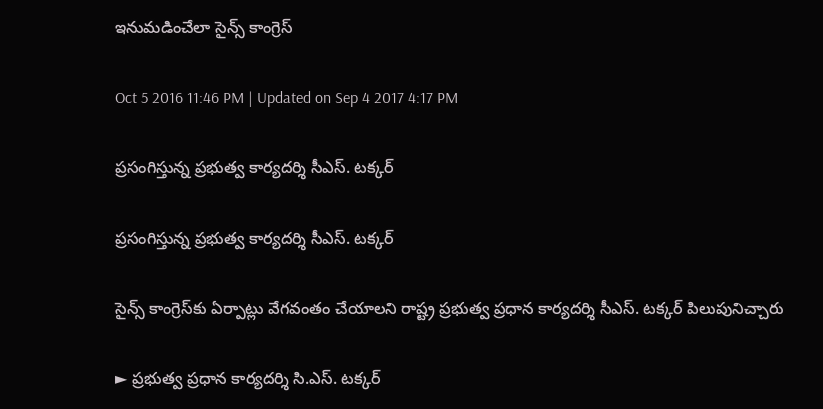ఇనుమడించేలా సైన్స్‌ కాంగ్రెస్‌

Oct 5 2016 11:46 PM | Updated on Sep 4 2017 4:17 PM

ప్రసంగిస్తున్న ప్రభుత్వ కార్యదర్శి సీఎస్‌. టక్కర్‌

ప్రసంగిస్తున్న ప్రభుత్వ కార్యదర్శి సీఎస్‌. టక్కర్‌

సైన్స్‌ కాంగ్రెస్‌కు ఏర్పాట్లు వేగవంతం చేయాలని రాష్ట్ర ప్రభుత్వ ప్రధాన కార్యదర్శి సీఎస్‌. టక్కర్‌ పిలుపునిచ్చారు

► ప్రభుత్వ ప్రధాన కార్యదర్శి సి.ఎస్‌. టక్కర్‌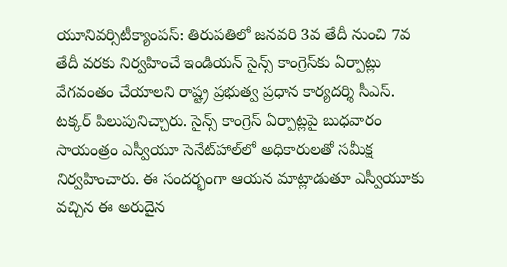యూనివర్సిటీక్యాంపస్‌: తిరుపతిలో జనవరి 3వ తేదీ నుంచి 7వ తేదీ వరకు నిర్వహించే ఇండియన్‌ సైన్స్‌ కాంగ్రెస్‌కు ఏర్పాట్లు వేగవంతం చేయాలని రాష్ట్ర ప్రభుత్వ ప్రధాన కార్యదర్శి సీఎస్‌. టక్కర్‌ పిలుపునిచ్చారు. సైన్స్‌ కాంగ్రెస్‌ ఏర్పాట్లపై బుధవారం సాయంత్రం ఎస్వీయూ సెనేట్‌హాల్‌లో అధికారులతో సమీక్ష నిర్వహించారు. ఈ సందర్భంగా ఆయన మాట్లాడుతూ ఎస్వీయూకు వచ్చిన ఈ అరుదైన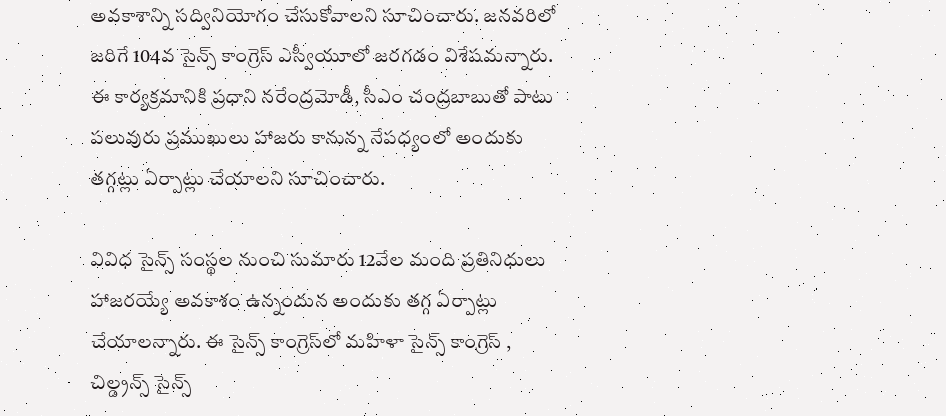అవకాశాన్ని సద్వినియోగం చేసుకోవాలని సూచించారు. జనవరిలో జరిగే 104వ సైన్స్‌ కాంగ్రెస్‌ ఎస్వీయూలో జరగడం విశేషమన్నారు. ఈ కార్యక్రమానికి ప్రధాని నరేంద్రమోడీ, సీఎం చంద్రబాబుతో పాటు పలువురు ప్రముఖులు హాజరు కానున్న నేపధ్యంలో అందుకు తగ్గట్లు ఏర్పాట్లు చేయాలని సూచించారు.

వివిధ సైన్స్‌ సంస్థల నుంచి సుమారు 12వేల మంది ప్రతినిధులు హాజరయ్యే అవకాశం ఉన్నందున అందుకు తగ్గ ఏర్పాట్లు చేయాలన్నారు. ఈ సైన్స్‌ కాంగ్రెస్‌లో మహిళా సైన్స్‌ కాంగ్రెస్‌ , చిల్డ్రన్స్‌ సైన్స్‌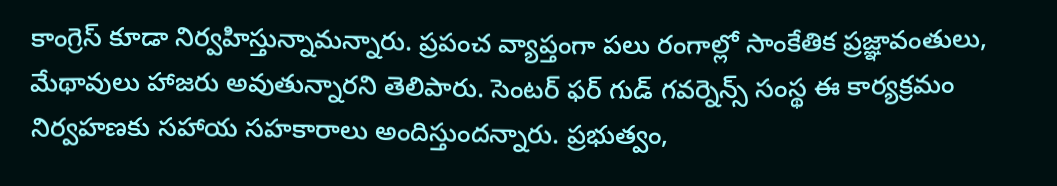కాంగ్రెస్‌ కూడా నిర్వహిస్తున్నామన్నారు. ప్రపంచ వ్యాప్తంగా పలు రంగాల్లో సాంకేతిక ప్రజ్ఞావంతులు, మేథావులు హాజరు అవుతున్నారని తెలిపారు. సెంటర్‌ ఫర్‌ గుడ్‌ గవర్నెన్స్‌ సంస్థ ఈ కార్యక్రమం నిర్వహణకు సహాయ సహకారాలు అందిస్తుందన్నారు. ప్రభుత్వం,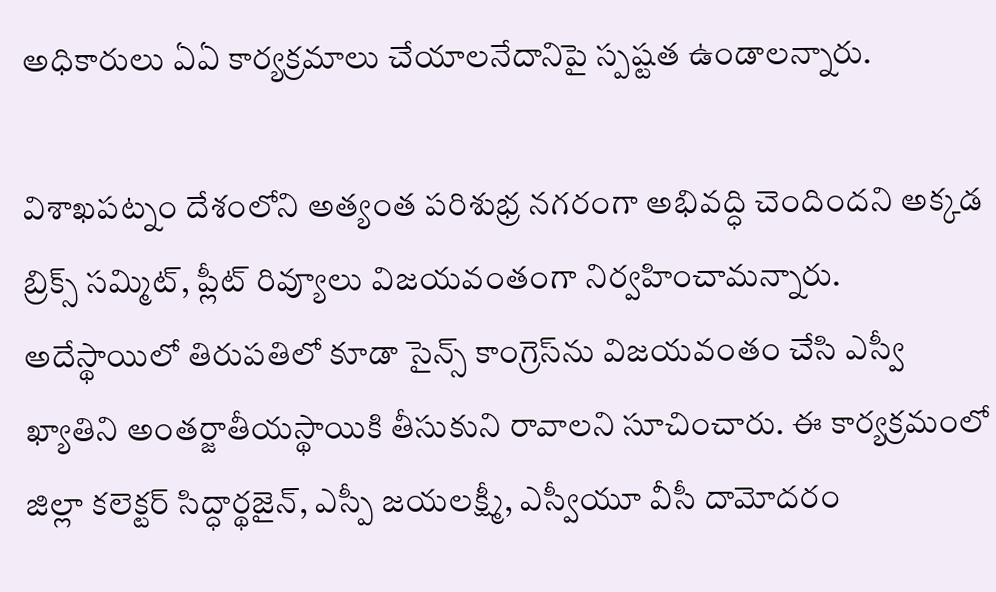అధికారులు ఏఏ కార్యక్రమాలు చేయాలనేదానిపై స్పష్టత ఉండాలన్నారు.

విశాఖపట్నం దేశంలోని అత్యంత పరిశుభ్ర నగరంగా అభివద్ధి చెందిందని అక్కడ బ్రిక్స్‌ సమ్మిట్, ప్లీట్‌ రివ్యూలు విజయవంతంగా నిర్వహించామన్నారు. అదేస్థాయిలో తిరుపతిలో కూడా సైన్స్‌ కాంగ్రెస్‌ను విజయవంతం చేసి ఎస్వీ ఖ్యాతిని అంతర్జాతీయస్థాయికి తీసుకుని రావాలని సూచించారు. ఈ కార్యక్రమంలో జిల్లా కలెక్టర్‌ సిద్ధార్థజైన్, ఎస్పీ జయలక్ష్మీ, ఎస్వీయూ వీసీ దామోదరం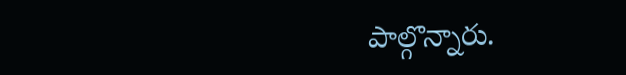పాల్గొన్నారు.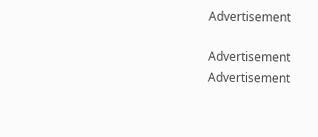Advertisement

Advertisement
Advertisement